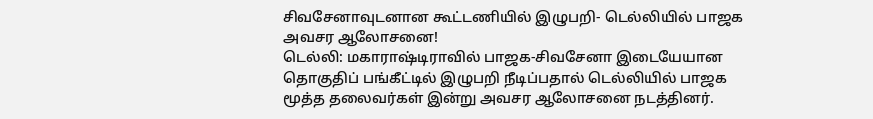சிவசேனாவுடனான கூட்டணியில் இழுபறி- டெல்லியில் பாஜக அவசர ஆலோசனை!
டெல்லி: மகாராஷ்டிராவில் பாஜக-சிவசேனா இடையேயான தொகுதிப் பங்கீட்டில் இழுபறி நீடிப்பதால் டெல்லியில் பாஜக மூத்த தலைவர்கள் இன்று அவசர ஆலோசனை நடத்தினர்.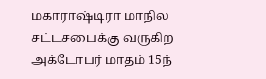மகாராஷ்டிரா மாநில சட்டசபைக்கு வருகிற அக்டோபர் மாதம் 15ந்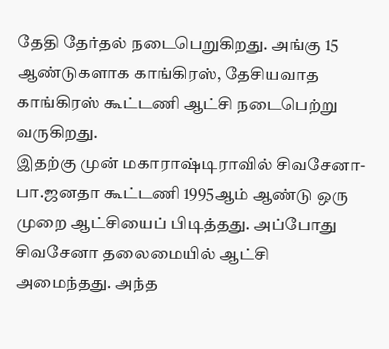தேதி தேர்தல் நடைபெறுகிறது. அங்கு 15 ஆண்டுகளாக காங்கிரஸ், தேசியவாத காங்கிரஸ் கூட்டணி ஆட்சி நடைபெற்று வருகிறது.
இதற்கு முன் மகாராஷ்டிராவில் சிவசேனா-பா.ஜனதா கூட்டணி 1995ஆம் ஆண்டு ஒரு முறை ஆட்சியைப் பிடித்தது. அப்போது சிவசேனா தலைமையில் ஆட்சி அமைந்தது. அந்த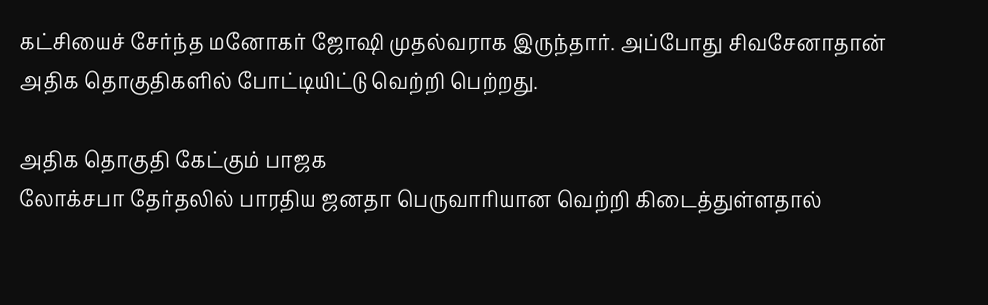கட்சியைச் சேர்ந்த மனோகர் ஜோஷி முதல்வராக இருந்தார். அப்போது சிவசேனாதான் அதிக தொகுதிகளில் போட்டியிட்டு வெற்றி பெற்றது.

அதிக தொகுதி கேட்கும் பாஜக
லோக்சபா தேர்தலில் பாரதிய ஜனதா பெருவாரியான வெற்றி கிடைத்துள்ளதால்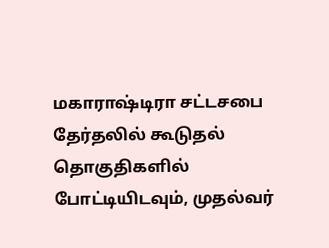மகாராஷ்டிரா சட்டசபை தேர்தலில் கூடுதல் தொகுதிகளில் போட்டியிடவும், முதல்வர்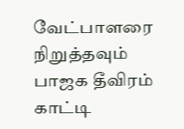வேட்பாளரை நிறுத்தவும் பாஜக தீவிரம் காட்டி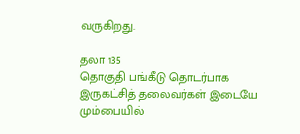வருகிறது.

தலா 135
தொகுதி பங்கீடு தொடர்பாக இருகட்சித் தலைவர்கள் இடையே மும்பையில்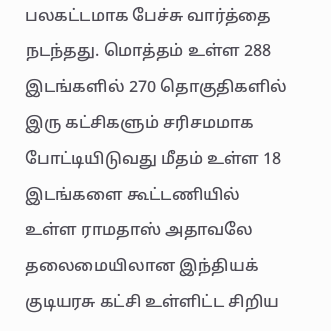பலகட்டமாக பேச்சு வார்த்தை நடந்தது. மொத்தம் உள்ள 288 இடங்களில் 270 தொகுதிகளில் இரு கட்சிகளும் சரிசமமாக போட்டியிடுவது மீதம் உள்ள 18 இடங்களை கூட்டணியில் உள்ள ராமதாஸ் அதாவலே தலைமையிலான இந்தியக் குடியரசு கட்சி உள்ளிட்ட சிறிய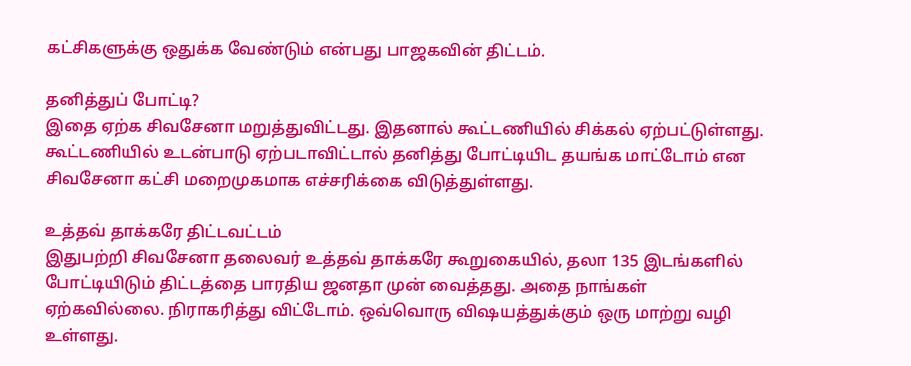கட்சிகளுக்கு ஒதுக்க வேண்டும் என்பது பாஜகவின் திட்டம்.

தனித்துப் போட்டி?
இதை ஏற்க சிவசேனா மறுத்துவிட்டது. இதனால் கூட்டணியில் சிக்கல் ஏற்பட்டுள்ளது. கூட்டணியில் உடன்பாடு ஏற்படாவிட்டால் தனித்து போட்டியிட தயங்க மாட்டோம் என சிவசேனா கட்சி மறைமுகமாக எச்சரிக்கை விடுத்துள்ளது.

உத்தவ் தாக்கரே திட்டவட்டம்
இதுபற்றி சிவசேனா தலைவர் உத்தவ் தாக்கரே கூறுகையில், தலா 135 இடங்களில் போட்டியிடும் திட்டத்தை பாரதிய ஜனதா முன் வைத்தது. அதை நாங்கள் ஏற்கவில்லை. நிராகரித்து விட்டோம். ஒவ்வொரு விஷயத்துக்கும் ஒரு மாற்று வழி உள்ளது.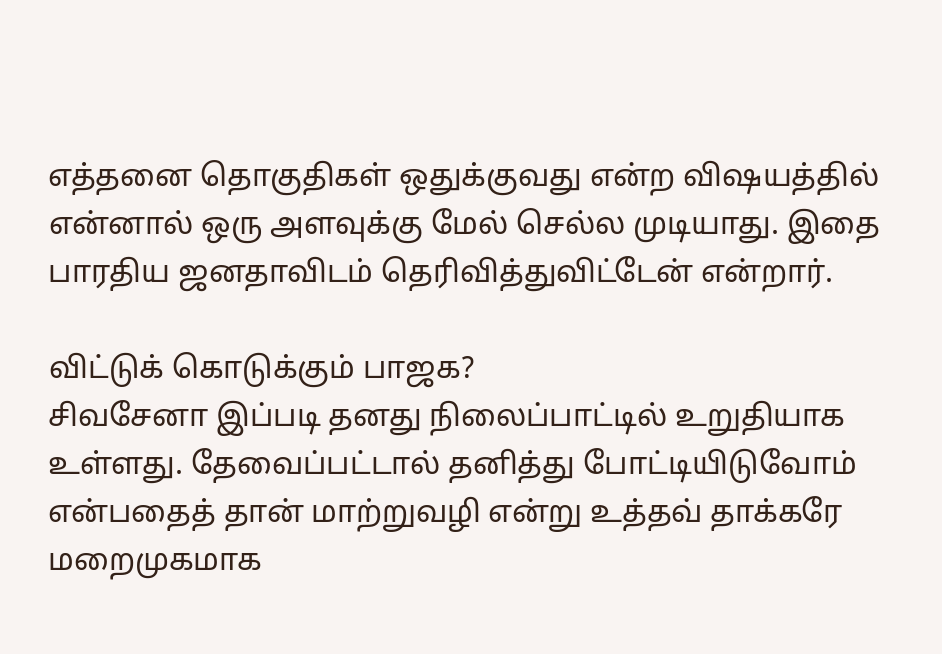எத்தனை தொகுதிகள் ஒதுக்குவது என்ற விஷயத்தில் என்னால் ஒரு அளவுக்கு மேல் செல்ல முடியாது. இதை பாரதிய ஜனதாவிடம் தெரிவித்துவிட்டேன் என்றார்.

விட்டுக் கொடுக்கும் பாஜக?
சிவசேனா இப்படி தனது நிலைப்பாட்டில் உறுதியாக உள்ளது. தேவைப்பட்டால் தனித்து போட்டியிடுவோம் என்பதைத் தான் மாற்றுவழி என்று உத்தவ் தாக்கரே மறைமுகமாக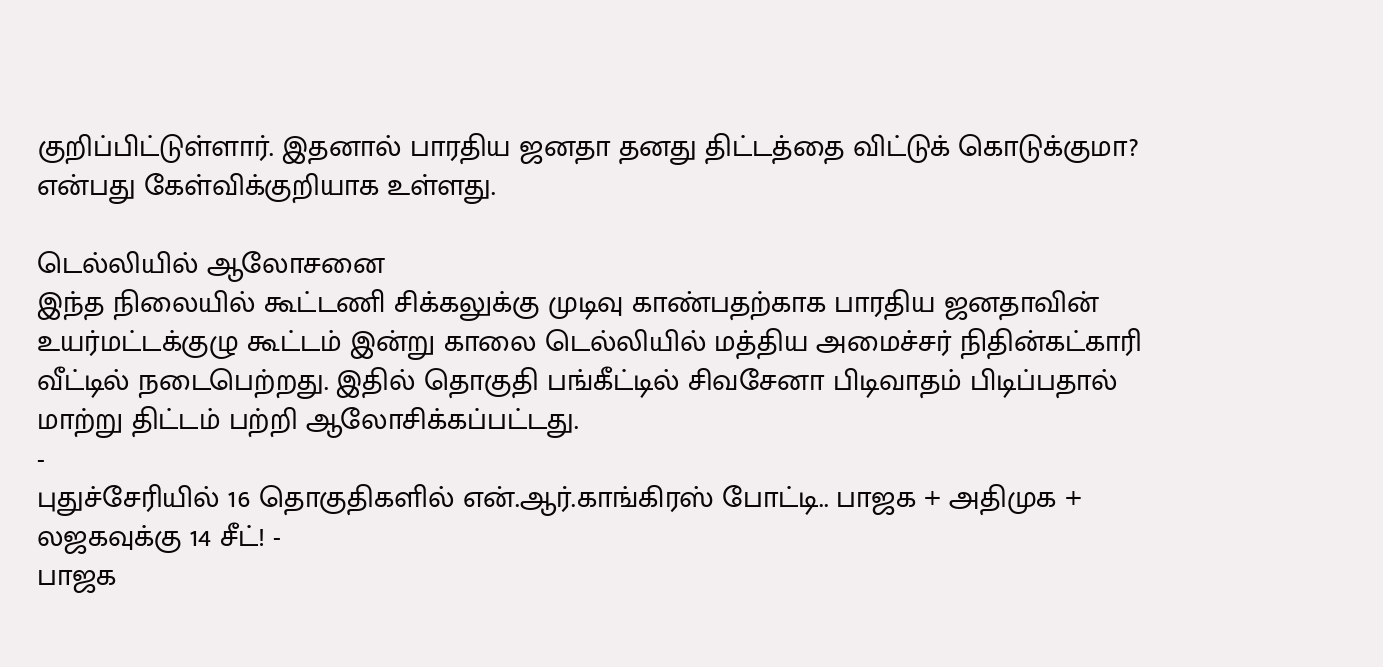குறிப்பிட்டுள்ளார். இதனால் பாரதிய ஜனதா தனது திட்டத்தை விட்டுக் கொடுக்குமா? என்பது கேள்விக்குறியாக உள்ளது.

டெல்லியில் ஆலோசனை
இந்த நிலையில் கூட்டணி சிக்கலுக்கு முடிவு காண்பதற்காக பாரதிய ஜனதாவின் உயர்மட்டக்குழு கூட்டம் இன்று காலை டெல்லியில் மத்திய அமைச்சர் நிதின்கட்காரி வீட்டில் நடைபெற்றது. இதில் தொகுதி பங்கீட்டில் சிவசேனா பிடிவாதம் பிடிப்பதால் மாற்று திட்டம் பற்றி ஆலோசிக்கப்பட்டது.
-
புதுச்சேரியில் 16 தொகுதிகளில் என்.ஆர்.காங்கிரஸ் போட்டி.. பாஜக + அதிமுக + லஜகவுக்கு 14 சீட்! -
பாஜக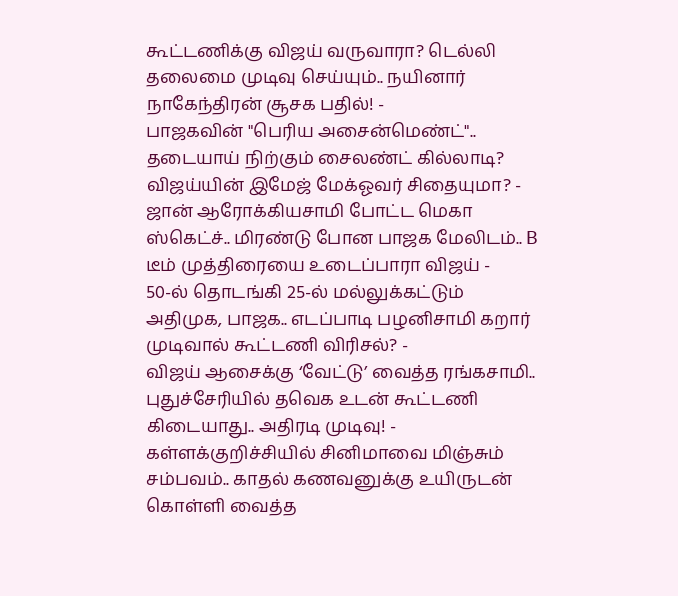கூட்டணிக்கு விஜய் வருவாரா? டெல்லி தலைமை முடிவு செய்யும்.. நயினார் நாகேந்திரன் சூசக பதில்! -
பாஜகவின் "பெரிய அசைன்மெண்ட்".. தடையாய் நிற்கும் சைலண்ட் கில்லாடி? விஜய்யின் இமேஜ் மேக்ஓவர் சிதையுமா? -
ஜான் ஆரோக்கியசாமி போட்ட மெகா ஸ்கெட்ச்.. மிரண்டு போன பாஜக மேலிடம்.. B டீம் முத்திரையை உடைப்பாரா விஜய் -
50-ல் தொடங்கி 25-ல் மல்லுக்கட்டும் அதிமுக, பாஜக.. எடப்பாடி பழனிசாமி கறார் முடிவால் கூட்டணி விரிசல்? -
விஜய் ஆசைக்கு ‘வேட்டு’ வைத்த ரங்கசாமி.. புதுச்சேரியில் தவெக உடன் கூட்டணி கிடையாது.. அதிரடி முடிவு! -
கள்ளக்குறிச்சியில் சினிமாவை மிஞ்சும் சம்பவம்.. காதல் கணவனுக்கு உயிருடன் கொள்ளி வைத்த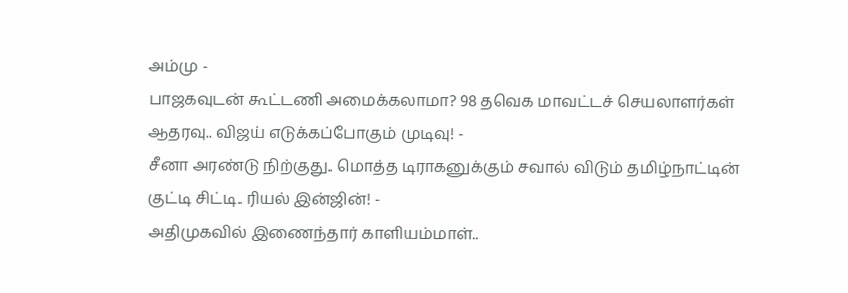அம்மு -
பாஜகவுடன் கூட்டணி அமைக்கலாமா? 98 தவெக மாவட்டச் செயலாளர்கள் ஆதரவு.. விஜய் எடுக்கப்போகும் முடிவு! -
சீனா அரண்டு நிற்குது.. மொத்த டிராகனுக்கும் சவால் விடும் தமிழ்நாட்டின் குட்டி சிட்டி.. ரியல் இன்ஜின்! -
அதிமுகவில் இணைந்தார் காளியம்மாள்..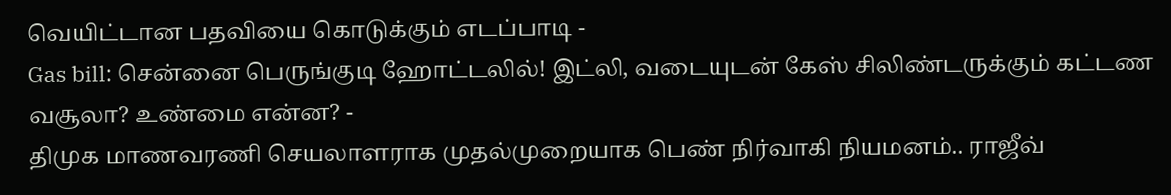வெயிட்டான பதவியை கொடுக்கும் எடப்பாடி -
Gas bill: சென்னை பெருங்குடி ஹோட்டலில்! இட்லி, வடையுடன் கேஸ் சிலிண்டருக்கும் கட்டண வசூலா? உண்மை என்ன? -
திமுக மாணவரணி செயலாளராக முதல்முறையாக பெண் நிர்வாகி நியமனம்.. ராஜீவ்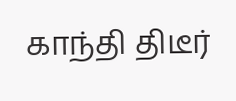காந்தி திடீர்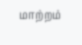மாற்றம்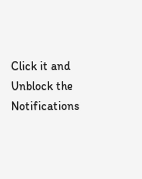Click it and Unblock the Notifications